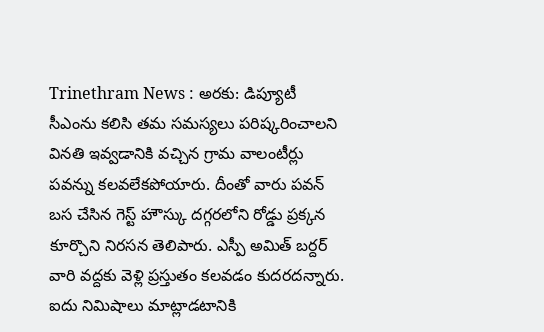Trinethram News : అరకు: డిప్యూటీ సీఎంను కలిసి తమ సమస్యలు పరిష్కరించాలని వినతి ఇవ్వడానికి వచ్చిన గ్రామ వాలంటీర్లు పవన్ను కలవలేకపోయారు. దీంతో వారు పవన్ బస చేసిన గెస్ట్ హౌస్కు దగ్గరలోని రోడ్డు ప్రక్కన కూర్చొని నిరసన తెలిపారు. ఎస్పీ అమిత్ బర్దర్ వారి వద్దకు వెళ్లి ప్రస్తుతం కలవడం కుదరదన్నారు. ఐదు నిమిషాలు మాట్లాడటానికి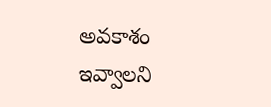అవకాశం ఇవ్వాలని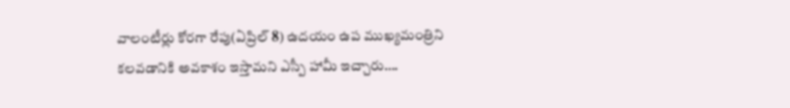వాలంటీర్లు కోరగా రేపు(ఏప్రిల్ 8) ఉదయం ఉప ముఖ్యమంత్రిని కలవడానికి అవకాశం ఇస్తామని ఎస్పీ హామీ ఇచ్చారు….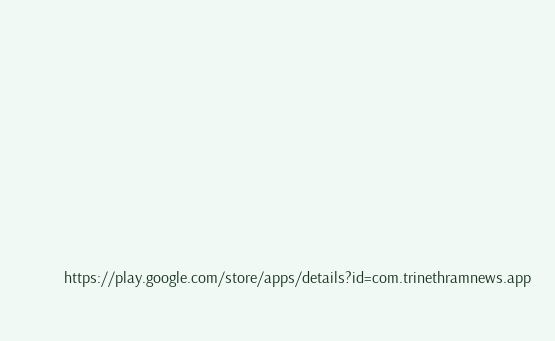https://play.google.com/store/apps/details?id=com.trinethramnews.app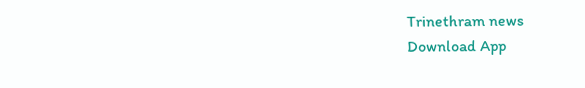Trinethram news
Download App